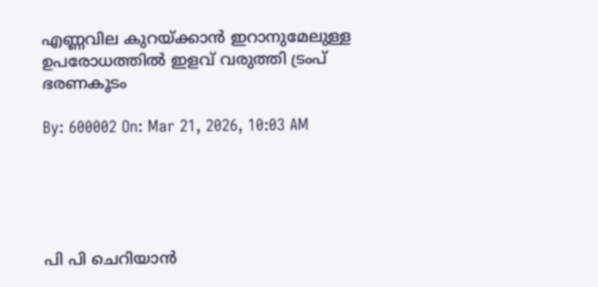എണ്ണവില കുറയ്ക്കാന്‍ ഇറാനുമേലുള്ള ഉപരോധത്തില്‍ ഇളവ് വരുത്തി ട്രംപ് ഭരണകൂടം

By: 600002 On: Mar 21, 2026, 10:03 AM





പി പി ചെറിയാന്‍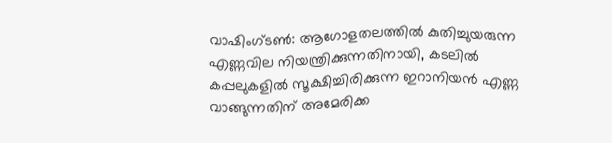വാഷിംഗ്ടണ്‍: ആഗോളതലത്തില്‍ കുതിച്ചുയരുന്ന എണ്ണവില നിയന്ത്രിക്കുന്നതിനായി, കടലില്‍ കപ്പലുകളില്‍ സൂക്ഷിച്ചിരിക്കുന്ന ഇറാനിയന്‍ എണ്ണ വാങ്ങുന്നതിന് അമേരിക്ക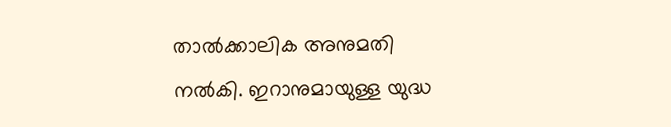താല്‍ക്കാലിക അനുമതി നല്‍കി. ഇറാനുമായുള്ള യുദ്ധ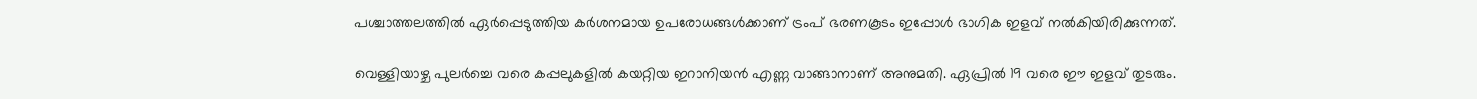പശ്ചാത്തലത്തില്‍ ഏര്‍പ്പെടുത്തിയ കര്‍ശനമായ ഉപരോധങ്ങള്‍ക്കാണ് ട്രംപ് ഭരണകൂടം ഇപ്പോള്‍ ഭാഗിക ഇളവ് നല്‍കിയിരിക്കുന്നത്.

വെള്ളിയാഴ്ച പുലര്‍ച്ചെ വരെ കപ്പലുകളില്‍ കയറ്റിയ ഇറാനിയന്‍ എണ്ണ വാങ്ങാനാണ് അനുമതി. ഏപ്രില്‍ 19 വരെ ഈ ഇളവ് തുടരും.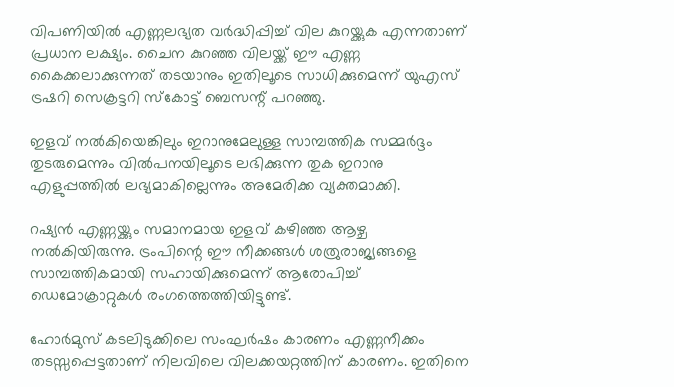വിപണിയില്‍ എണ്ണലഭ്യത വര്‍ദ്ധിപ്പിച്ച് വില കുറയ്ക്കുക എന്നതാണ് പ്രധാന ലക്ഷ്യം. ചൈന കുറഞ്ഞ വിലയ്ക്ക് ഈ എണ്ണ കൈക്കലാക്കുന്നത് തടയാനും ഇതിലൂടെ സാധിക്കുമെന്ന് യുഎസ് ട്രഷറി സെക്രട്ടറി സ്‌കോട്ട് ബെസന്റ് പറഞ്ഞു.

ഇളവ് നല്‍കിയെങ്കിലും ഇറാനുമേലുള്ള സാമ്പത്തിക സമ്മര്‍ദ്ദം തുടരുമെന്നും വില്‍പനയിലൂടെ ലഭിക്കുന്ന തുക ഇറാനു എളുപ്പത്തില്‍ ലഭ്യമാകില്ലെന്നും അമേരിക്ക വ്യക്തമാക്കി.

റഷ്യന്‍ എണ്ണയ്ക്കും സമാനമായ ഇളവ് കഴിഞ്ഞ ആഴ്ച നല്‍കിയിരുന്നു. ട്രംപിന്റെ ഈ നീക്കങ്ങള്‍ ശത്രുരാജ്യങ്ങളെ സാമ്പത്തികമായി സഹായിക്കുമെന്ന് ആരോപിച്ച് ഡെമോക്രാറ്റുകള്‍ രംഗത്തെത്തിയിട്ടുണ്ട്.

ഹോര്‍മുസ് കടലിടുക്കിലെ സംഘര്‍ഷം കാരണം എണ്ണനീക്കം തടസ്സപ്പെട്ടതാണ് നിലവിലെ വിലക്കയറ്റത്തിന് കാരണം. ഇതിനെ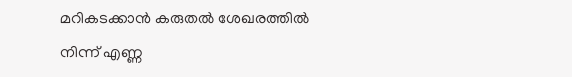മറികടക്കാന്‍ കരുതല്‍ ശേഖരത്തില്‍ നിന്ന് എണ്ണ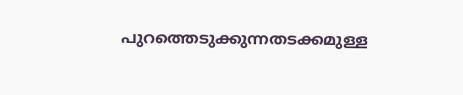പുറത്തെടുക്കുന്നതടക്കമുള്ള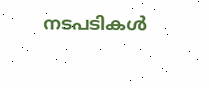നടപടികള്‍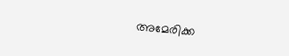അമേരിക്ക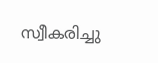സ്വീകരിച്ചു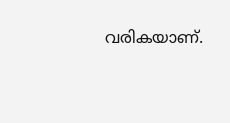വരികയാണ്.